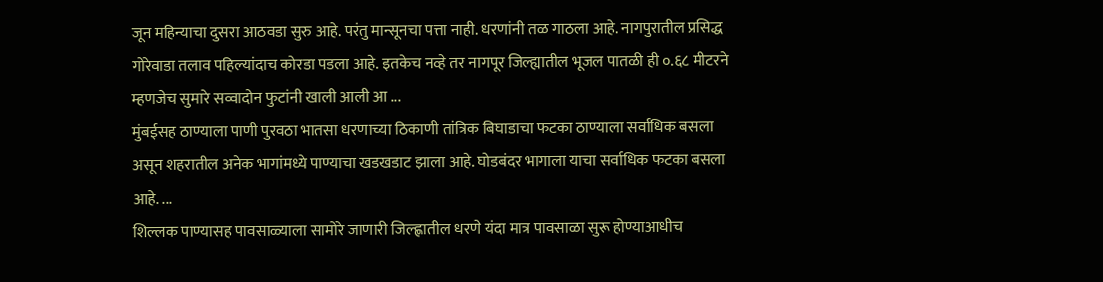जून महिन्याचा दुसरा आठवडा सुरु आहे. परंतु मान्सूनचा पत्ता नाही. धरणांनी तळ गाठला आहे. नागपुरातील प्रसिद्ध गोरेवाडा तलाव पहिल्यांदाच कोरडा पडला आहे. इतकेच नव्हे तर नागपूर जिल्ह्यातील भूजल पातळी ही ०.६८ मीटरने म्हणजेच सुमारे सव्वादोन फुटांनी खाली आली आ ...
मुंबईसह ठाण्याला पाणी पुरवठा भातसा धरणाच्या ठिकाणी तांत्रिक बिघाडाचा फटका ठाण्याला सर्वाधिक बसला असून शहरातील अनेक भागांमध्ये पाण्याचा खडखडाट झाला आहे. घोडबंदर भागाला याचा सर्वाधिक फटका बसला आहे. ...
शिल्लक पाण्यासह पावसाळ्याला सामोरे जाणारी जिल्ह्णातील धरणे यंदा मात्र पावसाळा सुरू होण्याआधीच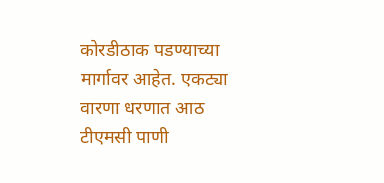कोरडीठाक पडण्याच्या मार्गावर आहेत. एकट्या वारणा धरणात आठ टीएमसी पाणी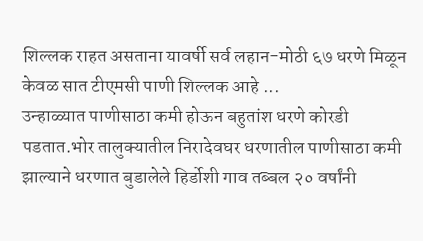शिल्लक राहत असताना यावर्षी सर्व लहान-मोठी ६७ धरणे मिळून केवळ सात टीएमसी पाणी शिल्लक आहे ...
उन्हाळ्यात पाणीसाठा कमी होऊन बहुतांश धरणे कोरडी पडतात.भोर तालुक्यातील निरादेवघर धरणातील पाणीसाठा कमी झाल्याने धरणात बुडालेले हिर्डोशी गाव तब्बल २० वर्षांनी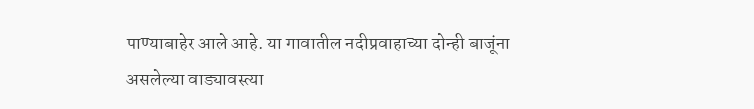पाण्याबाहेर आले आहे. या गावातील नदीप्रवाहाच्या दोन्ही बाजूंना असलेल्या वाड्यावस्त्या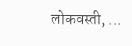लोकवस्ती, ...